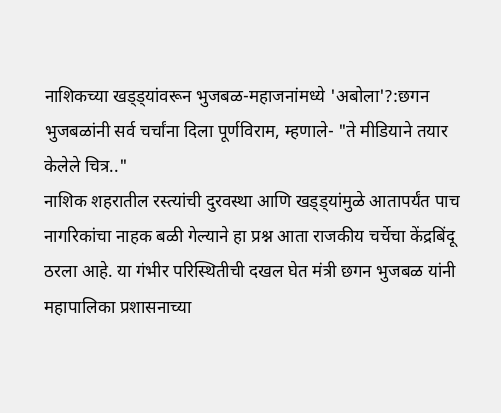नाशिकच्या खड्ड्यांवरून भुजबळ-महाजनांमध्ये 'अबोला'?:छगन भुजबळांनी सर्व चर्चांना दिला पूर्णविराम, म्हणाले- "ते मीडियाने तयार केलेले चित्र.."
नाशिक शहरातील रस्त्यांची दुरवस्था आणि खड्ड्यांमुळे आतापर्यंत पाच नागरिकांचा नाहक बळी गेल्याने हा प्रश्न आता राजकीय चर्चेचा केंद्रबिंदू ठरला आहे. या गंभीर परिस्थितीची दखल घेत मंत्री छगन भुजबळ यांनी महापालिका प्रशासनाच्या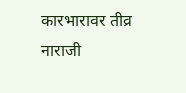कारभारावर तीव्र नाराजी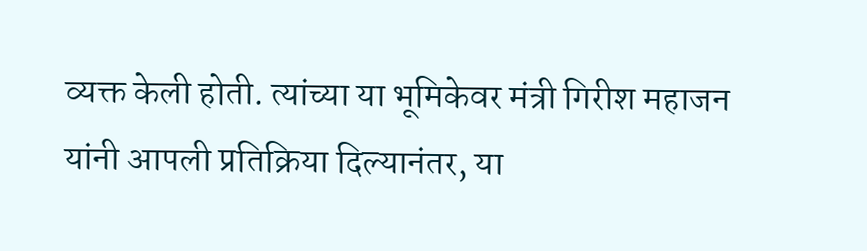व्यक्त केली होती. त्यांच्या या भूमिकेवर मंत्री गिरीश महाजन यांनी आपली प्रतिक्रिया दिल्यानंतर, या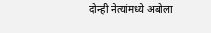दोन्ही नेत्यांमध्ये अबोला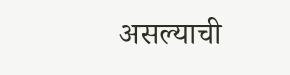असल्याची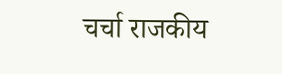चर्चा राजकीय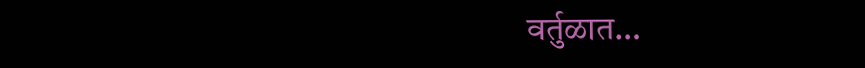वर्तुळात…